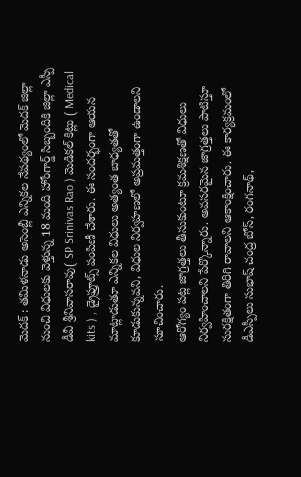మెదక్ : తమిళనాడు అసెంబ్లీ ఎన్నికల నేపథ్యంలో మెదక్ జిల్లా నుంచి విధులకు వెళ్తున్న 18 మంది హోంగార్డ్ సిబ్బందికి జిల్లా ఎస్పీ డీవీ శ్రీనివాసరావు( SP Srinivas Rao ) మెడికల్ కిట్లు ( Medical kits ) , డ్రైఫ్రూట్స్ పంపిణీ చేశారు. ఈ సందర్భంగా ఆయన మాట్లాడుతూ ఎన్నికల విధులు అత్యంత బాధ్యతతో కూడుకున్నవని, విధుల నిర్వహణలో అప్రమత్తంగా ఉండాలని సూచించారు.
ఆరోగ్యం పట్ల జాగ్రత్తలు తీసుకుంటూ క్రమశిక్షణతో విధులు నిర్వహించాలని పేర్కొన్నారు. అవసరమైన జాగ్రత్తలు పాటిస్తూ సురక్షితంగా తిరిగి రావాలని ఆకాంక్షించారు. ఈ కార్యక్రమంలో డీఎస్పీలు సుభాష్ చంద్ర బోస్, రంగనాథ్,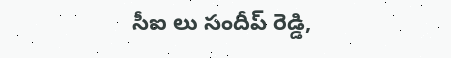సీఐ లు సందీప్ రెడ్డి,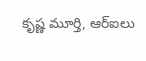కృష్ణ మూర్తి, ఆర్ఐలు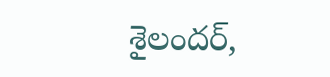శైలందర్,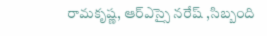రామకృష్ణ, ఆర్ఎస్సై నరేష్ ,సిబ్బంది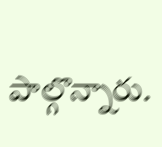పాల్గొన్నారు.